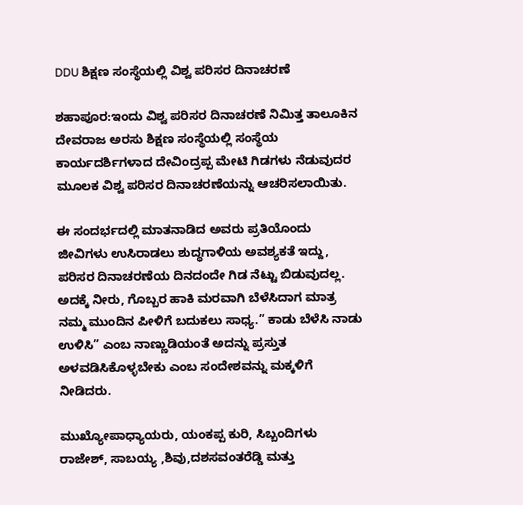DDU ಶಿಕ್ಷಣ ಸಂಸ್ಥೆಯಲ್ಲಿ ವಿಶ್ವ ಪರಿಸರ ದಿನಾಚರಣೆ

ಶಹಾಪೂರ:ಇಂದು ವಿಶ್ವ ಪರಿಸರ ದಿನಾಚರಣೆ ನಿಮಿತ್ತ ತಾಲೂಕಿನ ದೇವರಾಜ ಅರಸು ಶಿಕ್ಷಣ ಸಂಸ್ಥೆಯಲ್ಲಿ ಸಂಸ್ಥೆಯ ಕಾರ್ಯದರ್ಶಿಗಳಾದ ದೇವಿಂದ್ರಪ್ಪ ಮೇಟಿ ಗಿಡಗಳು ನೆಡುವುದರ ಮೂಲಕ ವಿಶ್ವ ಪರಿಸರ ದಿನಾಚರಣೆಯನ್ನು ಆಚರಿಸಲಾಯಿತು.

ಈ ಸಂದರ್ಭದಲ್ಲಿ ಮಾತನಾಡಿದ ಅವರು ಪ್ರತಿಯೊಂದು ಜೀವಿಗಳು ಉಸಿರಾಡಲು ಶುದ್ಧಗಾಳಿಯ ಅವಶ್ಯಕತೆ ಇದ್ದು, ಪರಿಸರ ದಿನಾಚರಣೆಯ ದಿನದಂದೇ ಗಿಡ ನೆಟ್ಟು ಬಿಡುವುದಲ್ಲ. ಅದಕ್ಕೆ ನೀರು, ಗೊಬ್ಬರ ಹಾಕಿ ಮರವಾಗಿ ಬೆಳೆಸಿದಾಗ ಮಾತ್ರ ನಮ್ಮ ಮುಂದಿನ ಪೀಳಿಗೆ ಬದುಕಲು ಸಾಧ್ಯ.” ಕಾಡು ಬೆಳೆಸಿ ನಾಡು ಉಳಿಸಿ” ಎಂಬ ನಾಣ್ಣುಡಿಯಂತೆ ಅದನ್ನು ಪ್ರಸ್ತುತ ಅಳವಡಿಸಿಕೊಳ್ಳಬೇಕು ಎಂಬ ಸಂದೇಶವನ್ನು ಮಕ್ಕಳಿಗೆ ನೀಡಿದರು.

ಮುಖ್ಯೋಪಾಧ್ಯಾಯರು, ಯಂಕಪ್ಪ ಕುರಿ, ಸಿಬ್ಬಂದಿಗಳು ರಾಜೇಶ್, ಸಾಬಯ್ಯ ,ಶಿವು,ದಶಸವಂತರೆಡ್ಡಿ ಮತ್ತು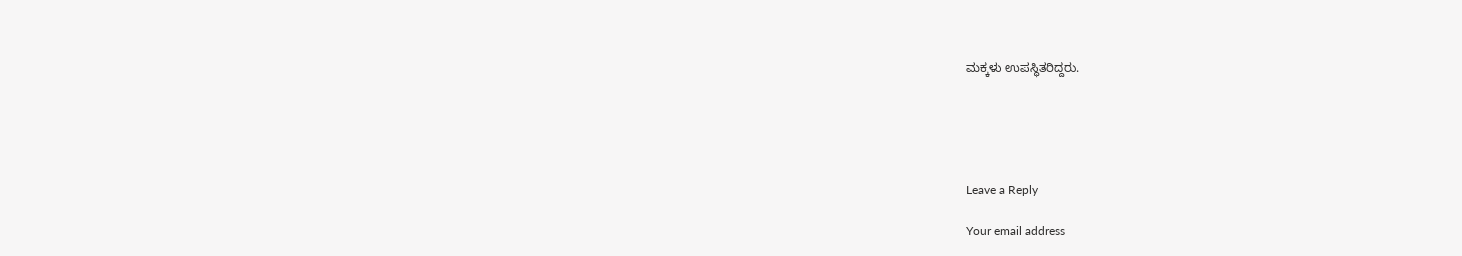ಮಕ್ಕಳು ಉಪಸ್ಥಿತರಿದ್ದರು.





Leave a Reply

Your email address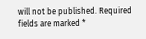will not be published. Required fields are marked *